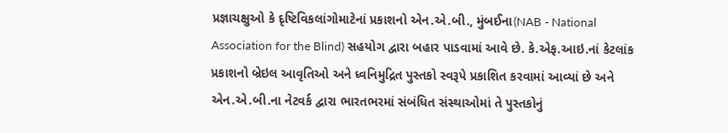પ્રજ્ઞાચક્ષુઓ કે દૃષ્ટિવિકલાંગોમાટેનાં પ્રકાશનો એન.એ.બી., મુંબઈના(NAB - National Association for the Blind) સહયોગ દ્વારા બહાર પાડવામાં આવે છે. કે.એફ.આઇ.નાં કેટલાંક પ્રકાશનો બ્રેઇલ આવૃતિઓ અને ધ્વનિમુદ્રિત પુસ્તકો સ્વરૂપે પ્રકાશિત કરવામાં આવ્યાં છે અને એન.એ.બી.ના નેટવર્ક દ્વારા ભારતભરમાં સંબંધિત સંસ્થાઓમાં તે પુસ્તકોનું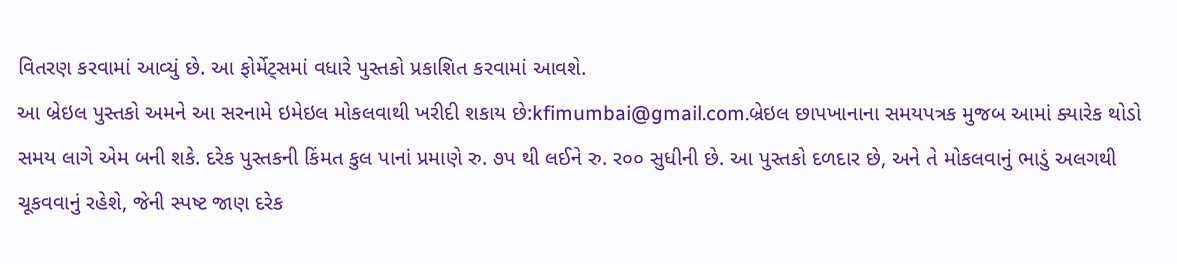વિતરણ કરવામાં આવ્યું છે. આ ફોર્મેટ્સમાં વધારે પુસ્તકો પ્રકાશિત કરવામાં આવશે.
આ બ્રેઇલ પુસ્તકો અમને આ સરનામે ઇમેઇલ મોકલવાથી ખરીદી શકાય છે:kfimumbai@gmail.com.બ્રેઇલ છાપખાનાના સમયપત્રક મુજબ આમાં ક્યારેક થોડો સમય લાગે એમ બની શકે. દરેક પુસ્તકની કિંમત કુલ પાનાં પ્રમાણે રુ. ૭પ થી લઈને રુ. ર૦૦ સુધીની છે. આ પુસ્તકો દળદાર છે, અને તે મોકલવાનું ભાડું અલગથી ચૂકવવાનું રહેશે, જેની સ્પષ્ટ જાણ દરેક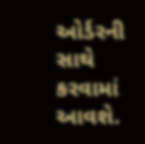ઓર્ડરની સાથે કરવામાં આવશે.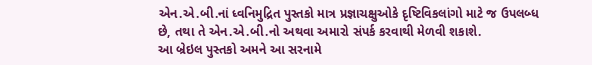એન.એ.બી.નાં ધ્વનિમુદ્રિત પુસ્તકો માત્ર પ્રજ્ઞાચક્ષુઓકે દૃષ્ટિવિકલાંગો માટે જ ઉપલબ્ધ છે, તથા તે એન.એ.બી.નો અથવા અમારો સંપર્ક કરવાથી મેળવી શકાશે.
આ બ્રેઇલ પુસ્તકો અમને આ સરનામે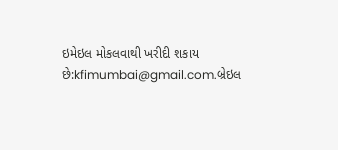ઇમેઇલ મોકલવાથી ખરીદી શકાય છે:kfimumbai@gmail.com.બ્રેઇલ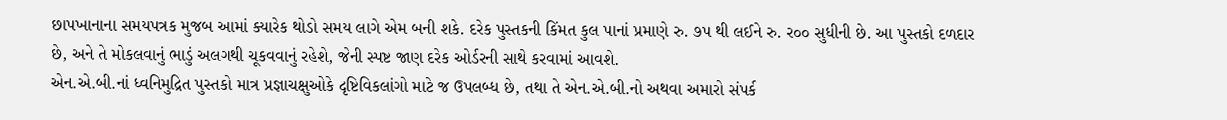છાપખાનાના સમયપત્રક મુજબ આમાં ક્યારેક થોડો સમય લાગે એમ બની શકે. દરેક પુસ્તકની કિંમત કુલ પાનાં પ્રમાણે રુ. ૭પ થી લઈને રુ. ર૦૦ સુધીની છે. આ પુસ્તકો દળદાર છે, અને તે મોકલવાનું ભાડું અલગથી ચૂકવવાનું રહેશે, જેની સ્પષ્ટ જાણ દરેક ઓર્ડરની સાથે કરવામાં આવશે.
એન.એ.બી.નાં ધ્વનિમુદ્રિત પુસ્તકો માત્ર પ્રજ્ઞાચક્ષુઓકે દૃષ્ટિવિકલાંગો માટે જ ઉપલબ્ધ છે, તથા તે એન.એ.બી.નો અથવા અમારો સંપર્ક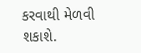કરવાથી મેળવી શકાશે.